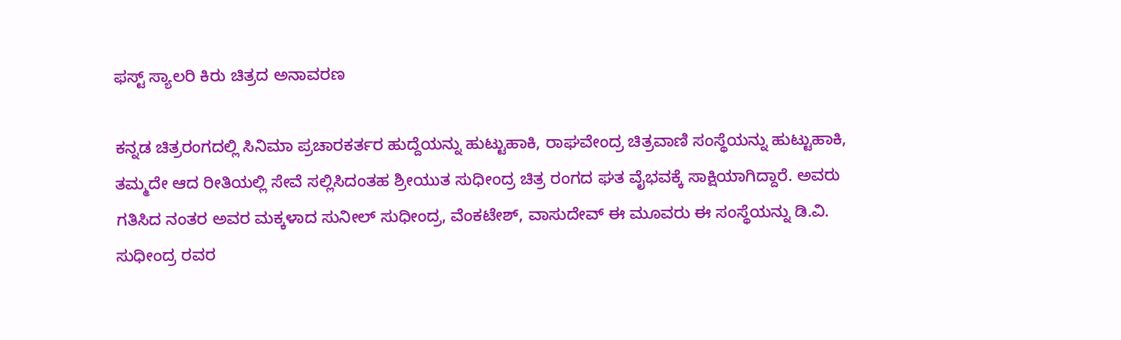ಫಸ್ಟ್ ಸ್ಯಾಲರಿ ಕಿರು ಚಿತ್ರದ ಅನಾವರಣ

ಕನ್ನಡ ಚಿತ್ರರಂಗದಲ್ಲಿ ಸಿನಿಮಾ ಪ್ರಚಾರಕರ್ತರ ಹುದ್ದೆಯನ್ನು ಹುಟ್ಟುಹಾಕಿ, ರಾಘವೇಂದ್ರ ಚಿತ್ರವಾಣಿ ಸಂಸ್ಥೆಯನ್ನು ಹುಟ್ಟುಹಾಕಿ, ತಮ್ಮದೇ ಆದ ರೀತಿಯಲ್ಲಿ ಸೇವೆ ಸಲ್ಲಿಸಿದಂತಹ ಶ್ರೀಯುತ ಸುಧೀಂದ್ರ ಚಿತ್ರ ರಂಗದ ಘತ ವೈಭವಕ್ಕೆ ಸಾಕ್ಷಿಯಾಗಿದ್ದಾರೆ. ಅವರು ಗತಿಸಿದ ನಂತರ ಅವರ ಮಕ್ಕಳಾದ ಸುನೀಲ್ ಸುಧೀಂದ್ರ, ವೆಂಕಟೇಶ್, ವಾಸುದೇವ್ ಈ ಮೂವರು ಈ ಸಂಸ್ಥೆಯನ್ನು ಡಿ.ವಿ. ಸುಧೀಂದ್ರ ರವರ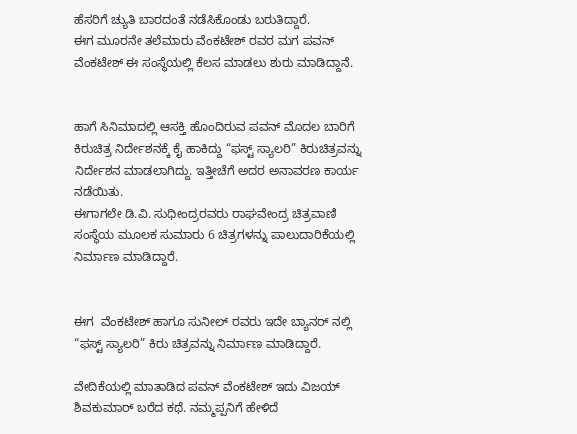ಹೆಸರಿಗೆ ಚ್ಯುತಿ ಬಾರದಂತೆ ನಡೆಸಿಕೊಂಡು ಬರುತಿದ್ದಾರೆ.
ಈಗ ಮೂರನೇ ತಲೆಮಾರು ವೆಂಕಟೇಶ್ ರವರ ಮಗ ಪವನ್ ವೆಂಕಟೇಶ್ ಈ ಸಂಸ್ಥೆಯಲ್ಲಿ ಕೆಲಸ ಮಾಡಲು ಶುರು ಮಾಡಿದ್ದಾನೆ.


ಹಾಗೆ ಸಿನಿಮಾದಲ್ಲಿ ಆಸಕ್ತಿ ಹೊಂದಿರುವ ಪವನ್ ಮೊದಲ ಬಾರಿಗೆ  ಕಿರುಚಿತ್ರ ನಿರ್ದೇಶನಕ್ಕೆ ಕೈ ಹಾಕಿದ್ದು “ಫಸ್ಟ್ ಸ್ಯಾಲರಿ” ಕಿರುಚಿತ್ರವನ್ನು ನಿರ್ದೇಶನ ಮಾಡಲಾಗಿದ್ದು. ಇತ್ತೀಚೆಗೆ ಅದರ ಅನಾವರಣ ಕಾರ್ಯ ನಡೆಯಿತು.
ಈಗಾಗಲೇ ಡಿ.ವಿ. ಸುಧೀಂದ್ರರವರು ರಾಘವೇಂದ್ರ ಚಿತ್ರವಾಣಿ ಸಂಸ್ಥೆಯ ಮೂಲಕ ಸುಮಾರು 6 ಚಿತ್ರಗಳನ್ನು ಪಾಲುದಾರಿಕೆಯಲ್ಲಿ ನಿರ್ಮಾಣ ಮಾಡಿದ್ದಾರೆ.


ಈಗ  ವೆಂಕಟೇಶ್ ಹಾಗೂ ಸುನೀಲ್ ರವರು ಇದೇ ಬ್ಯಾನರ್ ನಲ್ಲಿ “ಫಸ್ಟ್ ಸ್ಯಾಲರಿ” ಕಿರು ಚಿತ್ರವನ್ನು ನಿರ್ಮಾಣ ಮಾಡಿದ್ದಾರೆ.

ವೇದಿಕೆಯಲ್ಲಿ ಮಾತಾಡಿದ ಪವನ್ ವೆಂಕಟೇಶ್ ಇದು ವಿಜಯ್ ಶಿವಕುಮಾರ್ ಬರೆದ ಕಥೆ. ನಮ್ಮಪ್ಪನಿಗೆ ಹೇಳಿದೆ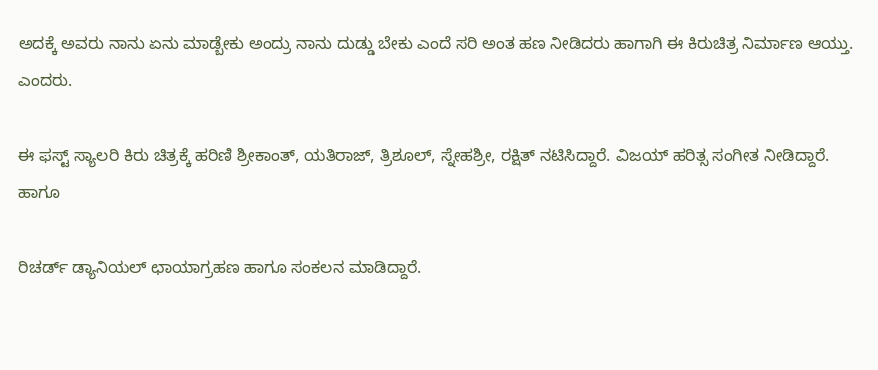ಅದಕ್ಕೆ ಅವರು ನಾನು ಏನು ಮಾಡ್ಬೇಕು ಅಂದ್ರು ನಾನು ದುಡ್ಡು ಬೇಕು ಎಂದೆ ಸರಿ ಅಂತ ಹಣ ನೀಡಿದರು ಹಾಗಾಗಿ ಈ ಕಿರುಚಿತ್ರ ನಿರ್ಮಾಣ ಆಯ್ತು. ಎಂದರು.

ಈ ಫಸ್ಟ್ ಸ್ಯಾಲರಿ ಕಿರು ಚಿತ್ರಕ್ಕೆ ಹರಿಣಿ ಶ್ರೀಕಾಂತ್, ಯತಿರಾಜ್, ತ್ರಿಶೂಲ್, ಸ್ನೇಹಶ್ರೀ, ರಕ್ಷಿತ್ ನಟಿಸಿದ್ದಾರೆ. ವಿಜಯ್ ಹರಿತ್ಸ ಸಂಗೀತ ನೀಡಿದ್ದಾರೆ. ಹಾಗೂ

ರಿಚರ್ಡ್ ಡ್ಯಾನಿಯಲ್ ಛಾಯಾಗ್ರಹಣ ಹಾಗೂ ಸಂಕಲನ ಮಾಡಿದ್ದಾರೆ.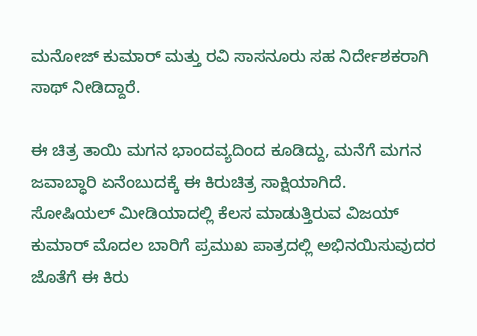ಮನೋಜ್ ಕುಮಾರ್ ಮತ್ತು ರವಿ ಸಾಸನೂರು ಸಹ ನಿರ್ದೇಶಕರಾಗಿ ಸಾಥ್ ನೀಡಿದ್ದಾರೆ.

ಈ ಚಿತ್ರ ತಾಯಿ ಮಗನ ಭಾಂದವ್ಯದಿಂದ ಕೂಡಿದ್ದು, ಮನೆಗೆ ಮಗನ ಜವಾಬ್ಧಾರಿ ಏನೆಂಬುದಕ್ಕೆ ಈ ಕಿರುಚಿತ್ರ ಸಾಕ್ಷಿಯಾಗಿದೆ.
ಸೋಷಿಯಲ್ ಮೀಡಿಯಾದಲ್ಲಿ ಕೆಲಸ ಮಾಡುತ್ತಿರುವ ವಿಜಯ್ ಕುಮಾರ್ ಮೊದಲ ಬಾರಿಗೆ ಪ್ರಮುಖ ಪಾತ್ರದಲ್ಲಿ ಅಭಿನಯಿಸುವುದರ ಜೊತೆಗೆ ಈ ಕಿರು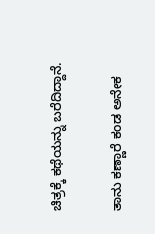ಚಿತ್ರಕ್ಕೆ ಕಥೆಯನ್ನು ಬರೆದಿದ್ದಾನೆ.

ತಾನು ಕಣ್ಣಾರೆ ಕಂಡ ಅನೇಕ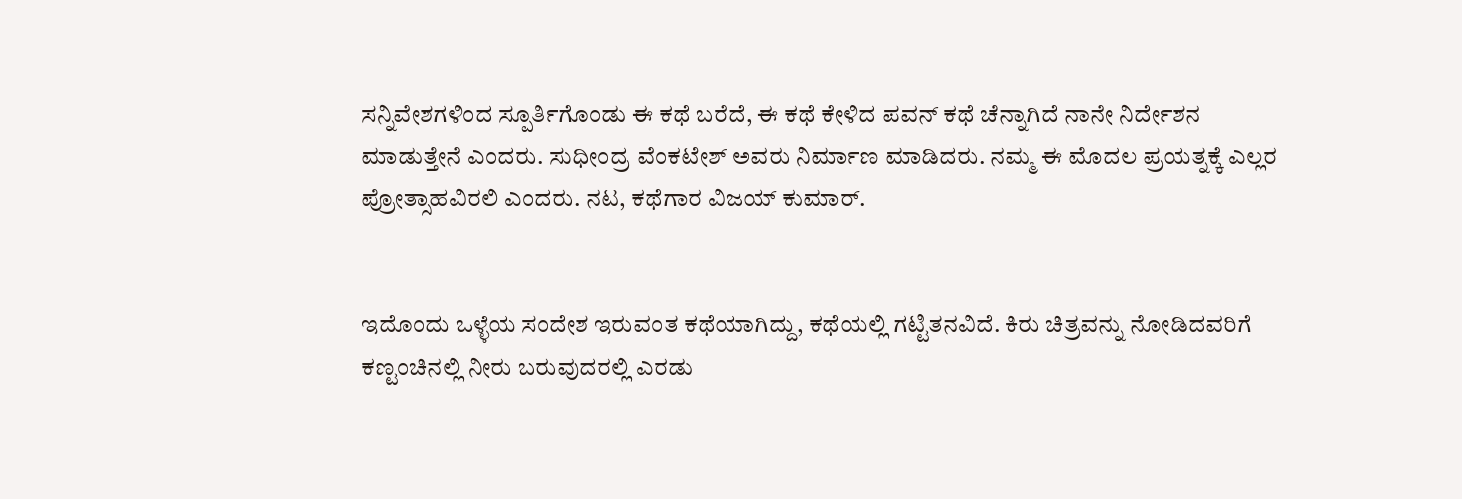ಸನ್ನಿವೇಶಗಳಿಂದ ಸ್ಪೂರ್ತಿಗೊಂಡು ಈ ಕಥೆ ಬರೆದೆ, ಈ ಕಥೆ ಕೇಳಿದ ಪವನ್ ಕಥೆ ಚೆನ್ನಾಗಿದೆ ನಾನೇ ನಿರ್ದೇಶನ ಮಾಡುತ್ತೇನೆ ಎಂದರು. ಸುಧೀಂದ್ರ ವೆಂಕಟೇಶ್ ಅವರು ನಿರ್ಮಾಣ ಮಾಡಿದರು. ನಮ್ಮ ಈ ಮೊದಲ ಪ್ರಯತ್ನಕ್ಕೆ ಎಲ್ಲರ ಪ್ರೋತ್ಸಾಹವಿರಲಿ ಎಂದರು. ನಟ, ಕಥೆಗಾರ ವಿಜಯ್ ಕುಮಾರ್.


ಇದೊಂದು ಒಳ್ಳೆಯ ಸಂದೇಶ ಇರುವಂತ ಕಥೆಯಾಗಿದ್ದು, ಕಥೆಯಲ್ಲಿ ಗಟ್ಟಿತನವಿದೆ. ಕಿರು ಚಿತ್ರವನ್ನು ನೋಡಿದವರಿಗೆ ಕಣ್ಟಂಚಿನಲ್ಲಿ ನೀರು ಬರುವುದರಲ್ಲಿ ಎರಡು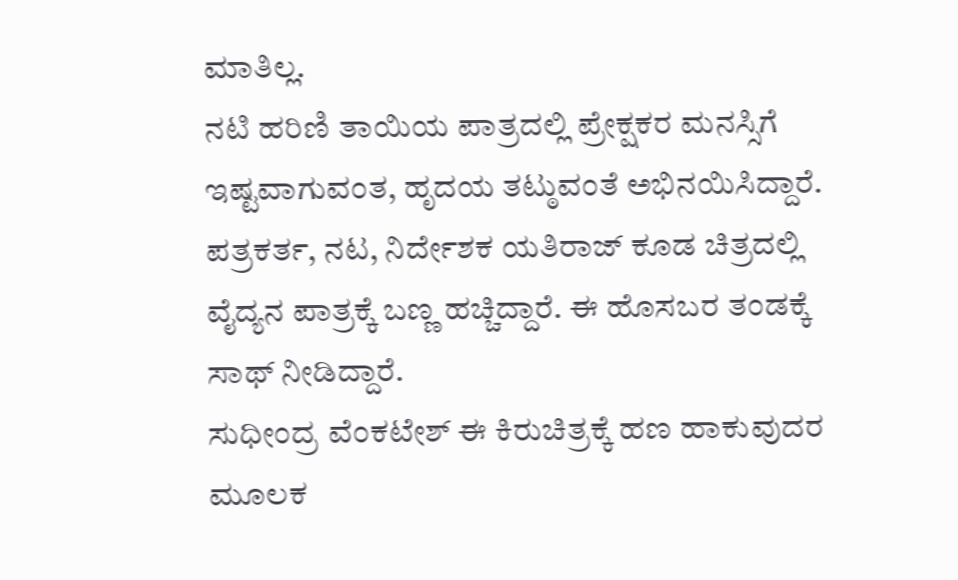ಮಾತಿಲ್ಲ.
ನಟಿ ಹರಿಣಿ ತಾಯಿಯ ಪಾತ್ರದಲ್ಲಿ ಪ್ರೇಕ್ಷಕರ ಮನಸ್ಸಿಗೆ ಇಷ್ಟವಾಗುವಂತ, ಹೃದಯ ತಟ್ಠುವಂತೆ ಅಭಿನಯಿಸಿದ್ದಾರೆ.
ಪತ್ರಕರ್ತ, ನಟ, ನಿರ್ದೇಶಕ ಯತಿರಾಜ್ ಕೂಡ ಚಿತ್ರದಲ್ಲಿ ವೈದ್ಯನ ಪಾತ್ರಕ್ಕೆ ಬಣ್ಣ ಹಚ್ಚಿದ್ದಾರೆ. ಈ ಹೊಸಬರ ತಂಡಕ್ಕೆ ಸಾಥ್ ನೀಡಿದ್ದಾರೆ.
ಸುಧೀಂದ್ರ ವೆಂಕಟೇಶ್ ಈ ಕಿರುಚಿತ್ರಕ್ಕೆ ಹಣ ಹಾಕುವುದರ ಮೂಲಕ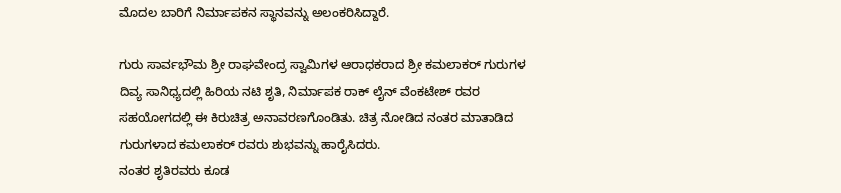ಮೊದಲ ಬಾರಿಗೆ ನಿರ್ಮಾಪಕನ ಸ್ಥಾನವನ್ನು ಅಲಂಕರಿಸಿದ್ದಾರೆ.

ಗುರು ಸಾರ್ವಭೌಮ ಶ್ರೀ ರಾಘವೇಂದ್ರ ಸ್ವಾಮಿಗಳ ಆರಾಧಕರಾದ ಶ್ರೀ ಕಮಲಾಕರ್ ಗುರುಗಳ ದಿವ್ಯ ಸಾನಿಧ್ಯದಲ್ಲಿ ಹಿರಿಯ ನಟಿ ಶೃತಿ, ನಿರ್ಮಾಪಕ ರಾಕ್ ಲೈನ್ ವೆಂಕಟೇಶ್ ರವರ ಸಹಯೋಗದಲ್ಲಿ ಈ ಕಿರುಚಿತ್ರ ಅನಾವರಣಗೊಂಡಿತು. ಚಿತ್ರ ನೋಡಿದ ನಂತರ ಮಾತಾಡಿದ  ಗುರುಗಳಾದ ಕಮಲಾಕರ್ ರವರು ಶುಭವನ್ನು ಹಾರೈಸಿದರು.
ನಂತರ ಶೃತಿರವರು ಕೂಡ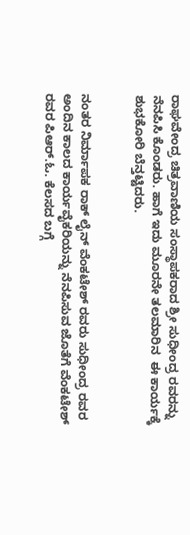ರಾಘವೇಂದ್ರ ಚಿತ್ರವಾಣಿಯ ಸಂಸ್ಥಾಪಕರಾದ ಶ್ರೀ ಸುಧೀಂದ್ರ ರವರನ್ನು ನೆನಪಿಸಿ ಕೊಂಡರು. ಹಾಗೆ ಇದು ಮೂರನೇ ತಲಮಾರಿನ  ಈ ಕಾರ್ಯಕ್ಕೆ ಶುಭಕೋರಿ ಬೆನ್ತಟ್ಟಿದರು.


ನಂತರ ನಿರ್ಮಾಪಕ ರಾಕ್ ಲೈನ್ ವೆಂಕಟೇಶ್ ರವರು ಸುಧೀಂದ್ರ ರವರ ಅಂದಿನ ಕಾಲದ ಕಾರ್ಯವೈಕರಿಯನ್ನು ನೆನಪಿಸುವ ಜೊತೆಗೆ ವೆಂಕಟೇಶ್ ರವರ ಪಿಆರ್.ಓ. ಕೆಲಸದ ಬಗ್ಗೆ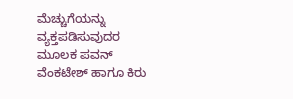ಮೆಚ್ಚುಗೆಯನ್ನು ವ್ಯಕ್ತಪಡಿಸುವುದರ ಮೂಲಕ ಪವನ್ ವೆಂಕಟೇಶ್ ಹಾಗೂ ಕಿರು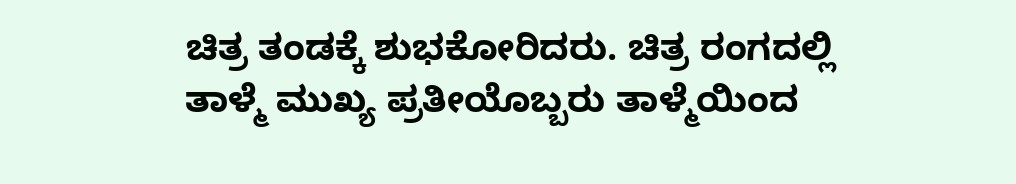ಚಿತ್ರ ತಂಡಕ್ಕೆ ಶುಭಕೋರಿದರು. ಚಿತ್ರ ರಂಗದಲ್ಲಿ ತಾಳ್ಮೆ ಮುಖ್ಯ ಪ್ರತೀಯೊಬ್ಬರು ತಾಳ್ಮೆಯಿಂದ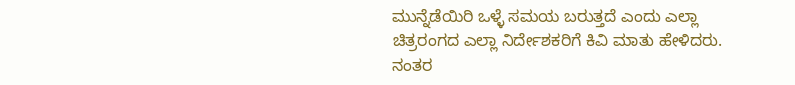ಮುನ್ನೆಡೆಯಿರಿ ಒಳ್ಳೆ ಸಮಯ ಬರುತ್ತದೆ ಎಂದು ಎಲ್ಲಾ ಚಿತ್ರರಂಗದ ಎಲ್ಲಾ ನಿರ್ದೇಶಕರಿಗೆ ಕಿವಿ ಮಾತು ಹೇಳಿದರು.
ನಂತರ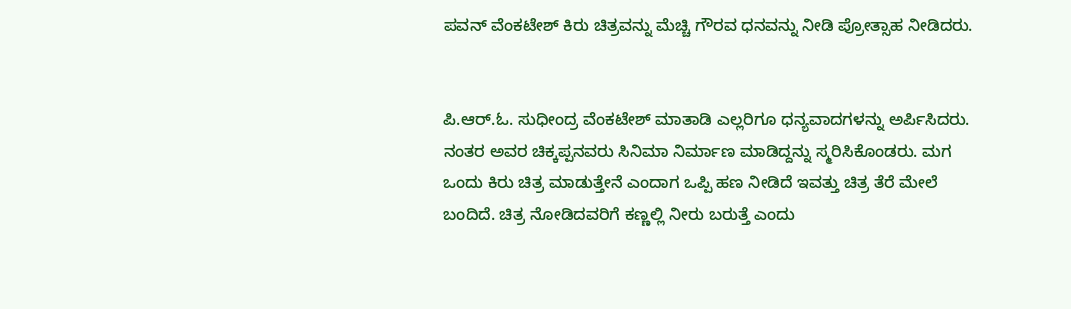ಪವನ್ ವೆಂಕಟೇಶ್ ಕಿರು ಚಿತ್ರವನ್ನು ಮೆಚ್ಚಿ ಗೌರವ ಧನವನ್ನು ನೀಡಿ ಪ್ರೋತ್ಸಾಹ ನೀಡಿದರು.


ಪಿ.ಆರ್.ಓ. ಸುಧೀಂದ್ರ ವೆಂಕಟೇಶ್ ಮಾತಾಡಿ ಎಲ್ಲರಿಗೂ ಧನ್ಯವಾದಗಳನ್ನು ಅರ್ಪಿಸಿದರು. ನಂತರ ಅವರ ಚಿಕ್ಕಪ್ಪನವರು ಸಿನಿಮಾ ನಿರ್ಮಾಣ ಮಾಡಿದ್ದನ್ನು ಸ್ಮರಿಸಿಕೊಂಡರು. ಮಗ ಒಂದು ಕಿರು ಚಿತ್ರ ಮಾಡುತ್ತೇನೆ ಎಂದಾಗ ಒಪ್ಪಿ ಹಣ ನೀಡಿದೆ ಇವತ್ತು ಚಿತ್ರ ತೆರೆ ಮೇಲೆ ಬಂದಿದೆ. ಚಿತ್ರ ನೋಡಿದವರಿಗೆ ಕಣ್ಣಲ್ಲಿ ನೀರು ಬರುತ್ತೆ ಎಂದು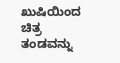ಖುಷಿಯಿಂದ ಚಿತ್ರ ತಂಡವನ್ನು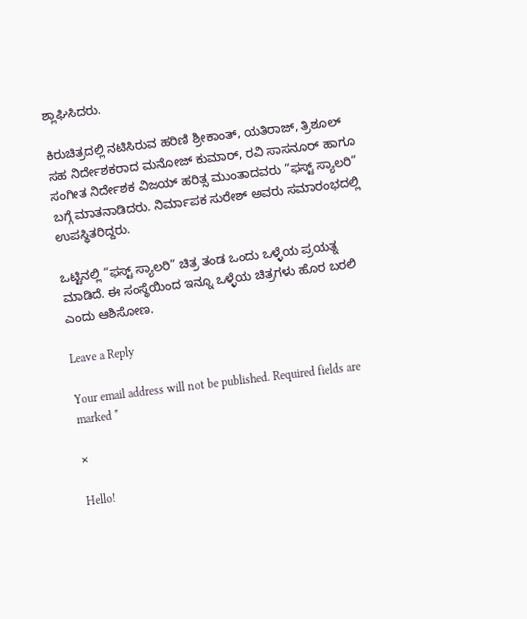ಶ್ಲಾಘಿಸಿದರು.

ಕಿರುಚಿತ್ರದಲ್ಲಿ ನಟಿಸಿರುವ ಹರಿಣಿ ಶ್ರೀಕಾಂತ್, ಯತಿರಾಜ್, ತ್ರಿಶೂಲ್ ಸಹ ನಿರ್ದೇಶಕರಾದ ಮನೋಜ್ ಕುಮಾರ್, ರವಿ ಸಾಸನೂರ್ ಹಾಗೂ ಸಂಗೀತ ನಿರ್ದೇಶಕ ವಿಜಯ್ ಹರಿತ್ಸ ಮುಂತಾದವರು “ಫಸ್ಟ್ ಸ್ಯಾಲರಿ” ಬಗ್ಗೆ ಮಾತನಾಡಿದರು. ನಿರ್ಮಾಪಕ ಸುರೇಶ್ ಅವರು ಸಮಾರಂಭದಲ್ಲಿ ಉಪಸ್ಥಿತರಿದ್ದರು.

ಒಟ್ಟಿನಲ್ಲಿ “ಫಸ್ಟ್ ಸ್ಯಾಲರಿ” ಚಿತ್ರ ತಂಡ ಒಂದು ಒಳ್ಳೆಯ ಪ್ರಯತ್ನ ಮಾಡಿದೆ. ಈ ಸಂಸ್ಥೆಯಿಂದ ಇನ್ನೂ ಒಳ್ಳೆಯ ಚಿತ್ರಗಳು ಹೊರ ಬರಲಿ ಎಂದು ಆಶಿಸೋಣ.

Leave a Reply

Your email address will not be published. Required fields are marked *

×

Hello!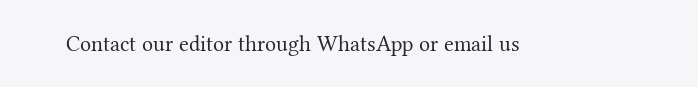Contact our editor through WhatsApp or email us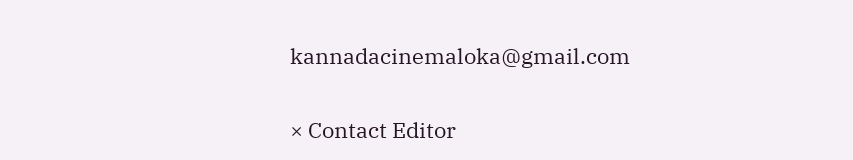kannadacinemaloka@gmail.com

× Contact Editor